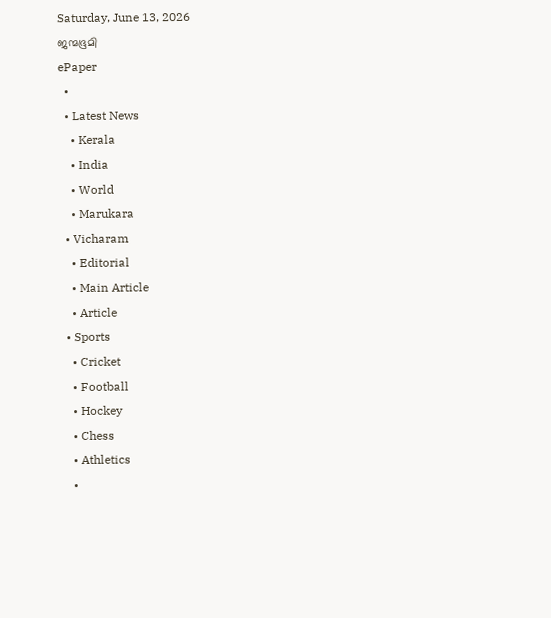Saturday, June 13, 2026
ജന്മഭൂമി
ePaper
  •
  • Latest News
    • Kerala
    • India
    • World
    • Marukara
  • Vicharam
    • Editorial
    • Main Article
    • Article
  • Sports
    • Cricket
    • Football
    • Hockey
    • Chess
    • Athletics
    •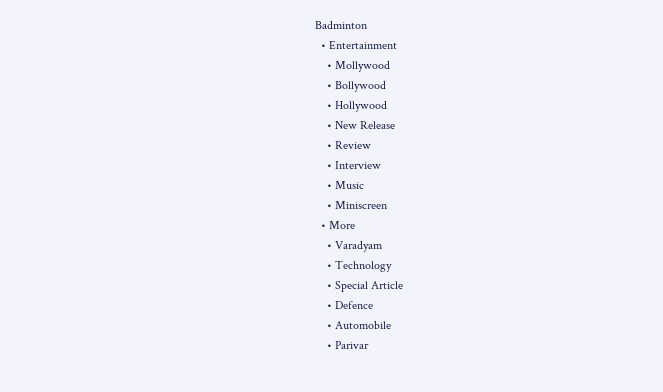Badminton
  • Entertainment
    • Mollywood
    • Bollywood
    • Hollywood
    • New Release
    • Review
    • Interview
    • Music
    • Miniscreen
  • More
    • Varadyam
    • Technology
    • Special Article
    • Defence
    • Automobile
    • Parivar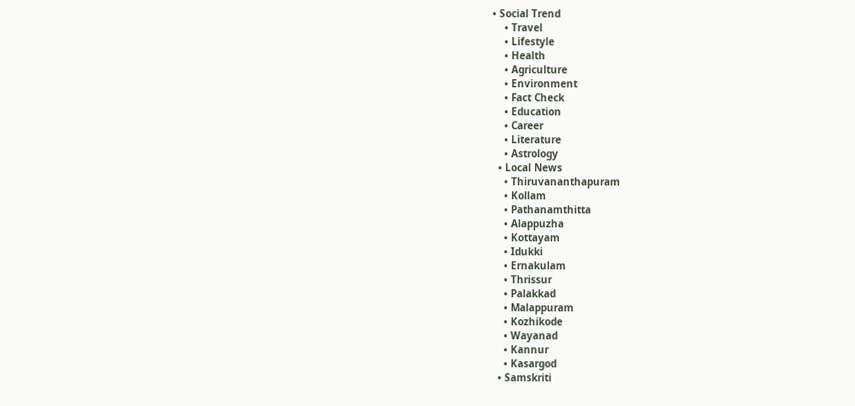• Social Trend
    • Travel
    • Lifestyle
    • Health
    • Agriculture
    • Environment
    • Fact Check
    • Education
    • Career
    • Literature
    • Astrology
  • Local News
    • Thiruvananthapuram
    • Kollam
    • Pathanamthitta
    • Alappuzha
    • Kottayam
    • Idukki
    • Ernakulam
    • Thrissur
    • Palakkad
    • Malappuram
    • Kozhikode
    • Wayanad
    • Kannur
    • Kasargod
  • Samskriti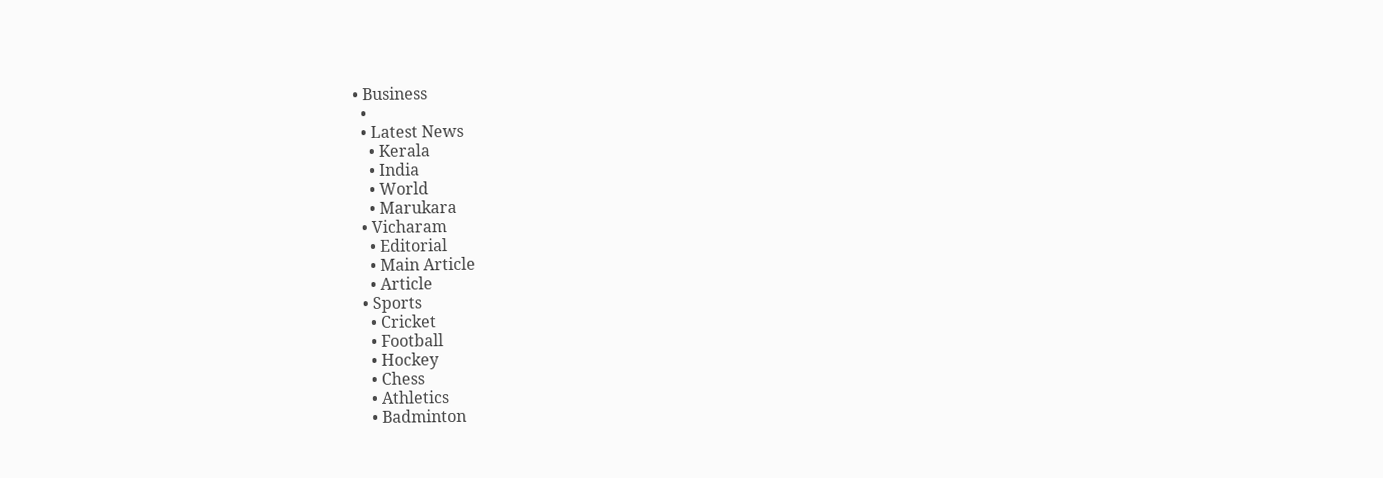• Business
  •
  • Latest News
    • Kerala
    • India
    • World
    • Marukara
  • Vicharam
    • Editorial
    • Main Article
    • Article
  • Sports
    • Cricket
    • Football
    • Hockey
    • Chess
    • Athletics
    • Badminton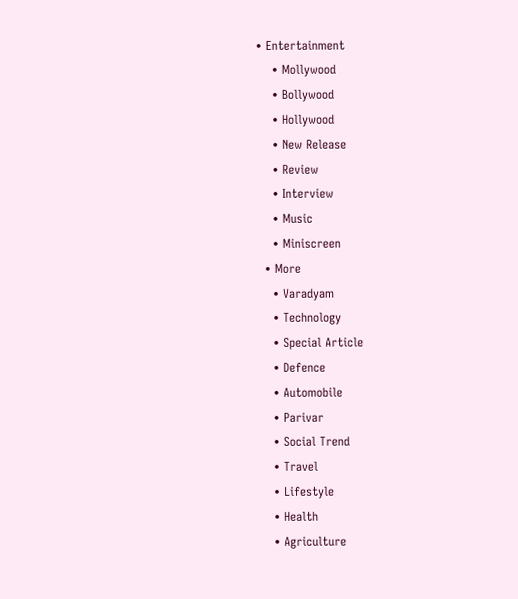• Entertainment
    • Mollywood
    • Bollywood
    • Hollywood
    • New Release
    • Review
    • Interview
    • Music
    • Miniscreen
  • More
    • Varadyam
    • Technology
    • Special Article
    • Defence
    • Automobile
    • Parivar
    • Social Trend
    • Travel
    • Lifestyle
    • Health
    • Agriculture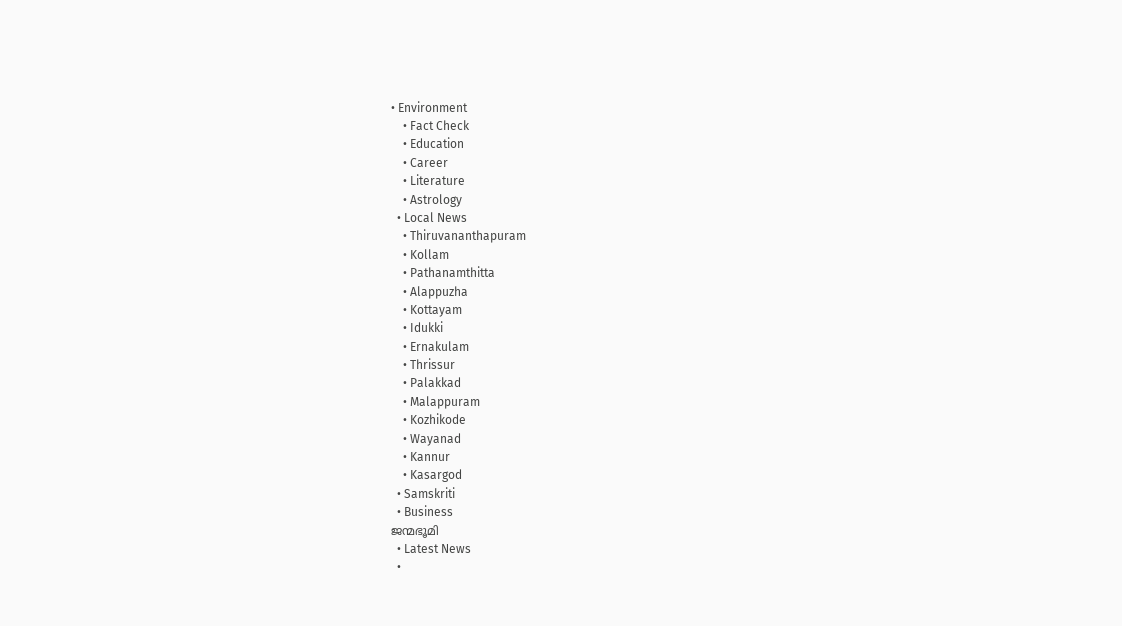• Environment
    • Fact Check
    • Education
    • Career
    • Literature
    • Astrology
  • Local News
    • Thiruvananthapuram
    • Kollam
    • Pathanamthitta
    • Alappuzha
    • Kottayam
    • Idukki
    • Ernakulam
    • Thrissur
    • Palakkad
    • Malappuram
    • Kozhikode
    • Wayanad
    • Kannur
    • Kasargod
  • Samskriti
  • Business
ജന്മഭൂമി
  • Latest News
  •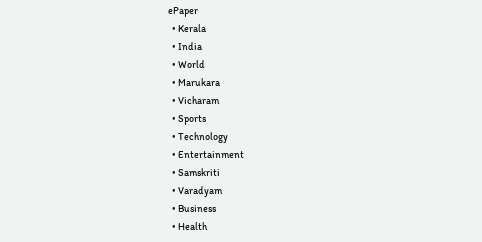ePaper
  • Kerala
  • India
  • World
  • Marukara
  • Vicharam
  • Sports
  • Technology
  • Entertainment
  • Samskriti
  • Varadyam
  • Business
  • Health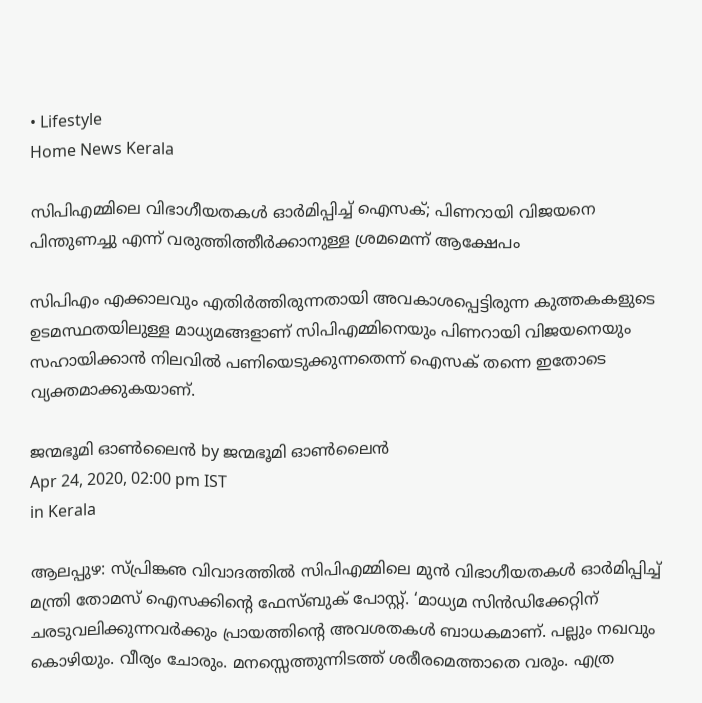• Lifestyle
Home News Kerala

സിപിഎമ്മിലെ വിഭാഗീയതകള്‍ ഓര്‍മിപ്പിച്ച് ഐസക്; പിണറായി വിജയനെ പിന്തുണച്ചു എന്ന് വരുത്തിത്തീര്‍ക്കാനുള്ള ശ്രമമെന്ന് ആക്ഷേപം

സിപിഎം എക്കാലവും എതിര്‍ത്തിരുന്നതായി അവകാശപ്പെട്ടിരുന്ന കുത്തകകളുടെ ഉടമസ്ഥതയിലുള്ള മാധ്യമങ്ങളാണ് സിപിഎമ്മിനെയും പിണറായി വിജയനെയും സഹായിക്കാന്‍ നിലവില്‍ പണിയെടുക്കുന്നതെന്ന് ഐസക് തന്നെ ഇതോടെ വ്യക്തമാക്കുകയാണ്.

ജന്മഭൂമി ഓണ്‍ലൈന്‍ by ജന്മഭൂമി ഓണ്‍ലൈന്‍
Apr 24, 2020, 02:00 pm IST
in Kerala

ആലപ്പുഴ: സ്പ്രിങ്കഌ വിവാദത്തില്‍ സിപിഎമ്മിലെ മുന്‍ വിഭാഗീയതകള്‍ ഓര്‍മിപ്പിച്ച് മന്ത്രി തോമസ് ഐസക്കിന്റെ ഫേസ്ബുക് പോസ്റ്റ്. ‘മാധ്യമ സിന്‍ഡിക്കേറ്റിന് ചരടുവലിക്കുന്നവര്‍ക്കും പ്രായത്തിന്റെ അവശതകള്‍ ബാധകമാണ്. പല്ലും നഖവും കൊഴിയും. വീര്യം ചോരും. മനസ്സെത്തുന്നിടത്ത് ശരീരമെത്താതെ വരും. എത്ര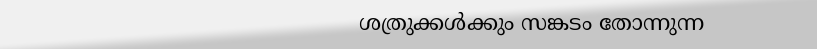ശത്രുക്കള്‍ക്കും സങ്കടം തോന്നുന്ന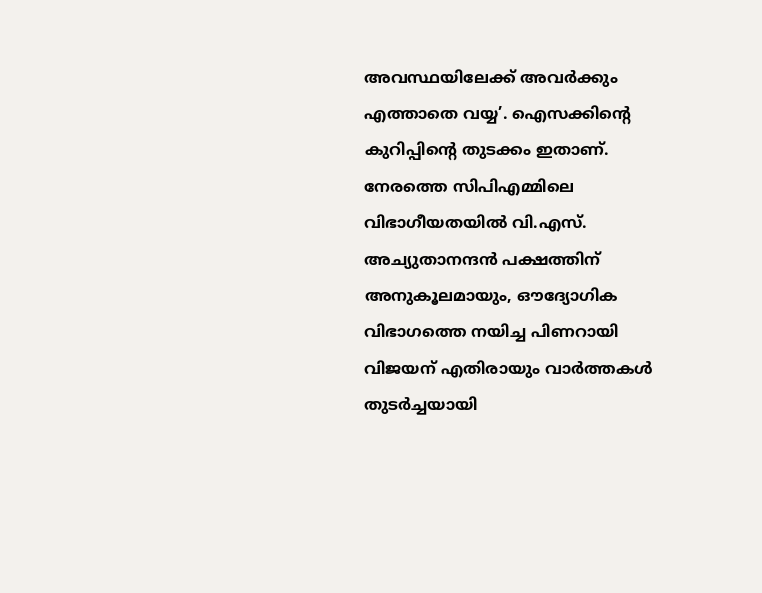അവസ്ഥയിലേക്ക് അവര്‍ക്കും എത്താതെ വയ്യ’. ഐസക്കിന്റെ കുറിപ്പിന്റെ തുടക്കം ഇതാണ്. നേരത്തെ സിപിഎമ്മിലെ വിഭാഗീയതയില്‍ വി.എസ്. അച്യുതാനന്ദന്‍ പക്ഷത്തിന് അനുകൂലമായും, ഔദ്യോഗിക വിഭാഗത്തെ നയിച്ച പിണറായി വിജയന് എതിരായും വാര്‍ത്തകള്‍ തുടര്‍ച്ചയായി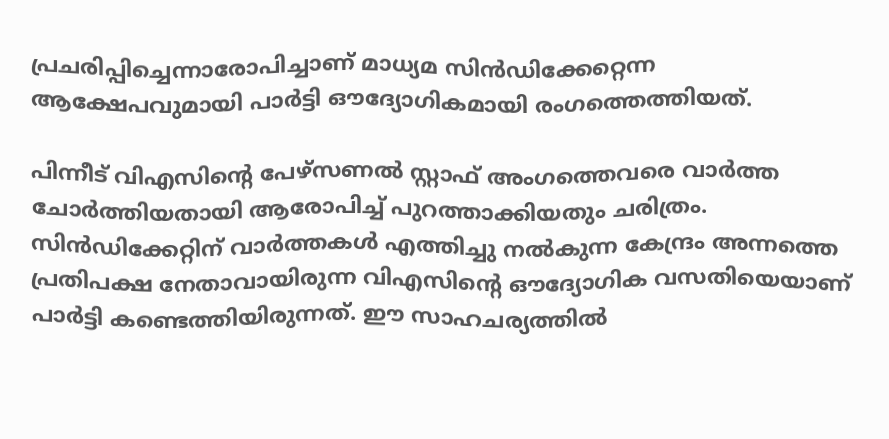പ്രചരിപ്പിച്ചെന്നാരോപിച്ചാണ് മാധ്യമ സിന്‍ഡിക്കേറ്റെന്ന ആക്ഷേപവുമായി പാര്‍ട്ടി ഔദ്യോഗികമായി രംഗത്തെത്തിയത്.

പിന്നീട് വിഎസിന്റെ പേഴ്‌സണല്‍ സ്റ്റാഫ് അംഗത്തെവരെ വാര്‍ത്ത ചോര്‍ത്തിയതായി ആരോപിച്ച് പുറത്താക്കിയതും ചരിത്രം. സിന്‍ഡിക്കേറ്റിന് വാര്‍ത്തകള്‍ എത്തിച്ചു നല്‍കുന്ന കേന്ദ്രം അന്നത്തെ പ്രതിപക്ഷ നേതാവായിരുന്ന വിഎസിന്റെ ഔദ്യോഗിക വസതിയെയാണ് പാര്‍ട്ടി കണ്ടെത്തിയിരുന്നത്. ഈ സാഹചര്യത്തില്‍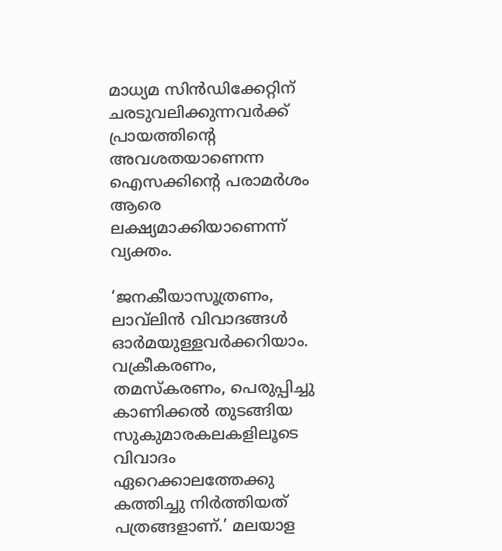മാധ്യമ സിന്‍ഡിക്കേറ്റിന് ചരടുവലിക്കുന്നവര്‍ക്ക് പ്രായത്തിന്റെ അവശതയാണെന്ന ഐസക്കിന്റെ പരാമര്‍ശം ആരെ ലക്ഷ്യമാക്കിയാണെന്ന് വ്യക്തം.

‘ജനകീയാസൂത്രണം, ലാവ്‌ലിന്‍ വിവാദങ്ങള്‍ ഓര്‍മയുള്ളവര്‍ക്കറിയാം. വക്രീകരണം, തമസ്‌കരണം, പെരുപ്പിച്ചു കാണിക്കല്‍ തുടങ്ങിയ സുകുമാരകലകളിലൂടെ വിവാദം ഏറെക്കാലത്തേക്കു കത്തിച്ചു നിര്‍ത്തിയത് പത്രങ്ങളാണ്.’ മലയാള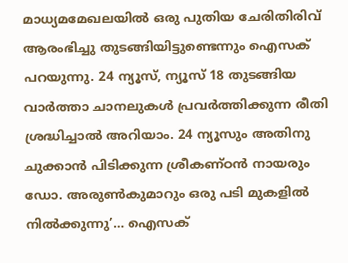മാധ്യമമേഖലയില്‍ ഒരു പുതിയ ചേരിതിരിവ് ആരംഭിച്ചു തുടങ്ങിയിട്ടുണ്ടെന്നും ഐസക് പറയുന്നു. 24 ന്യൂസ്, ന്യൂസ് 18 തുടങ്ങിയ വാര്‍ത്താ ചാനലുകള്‍ പ്രവര്‍ത്തിക്കുന്ന രീതി ശ്രദ്ധിച്ചാല്‍ അറിയാം. 24 ന്യൂസും അതിനു ചുക്കാന്‍ പിടിക്കുന്ന ശ്രീകണ്ഠന്‍ നായരും ഡോ. അരുണ്‍കുമാറും ഒരു പടി മുകളില്‍ നില്‍ക്കുന്നു’… ഐസക്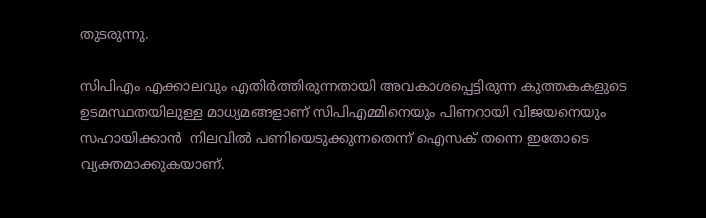തുടരുന്നു.

സിപിഎം എക്കാലവും എതിര്‍ത്തിരുന്നതായി അവകാശപ്പെട്ടിരുന്ന കുത്തകകളുടെ ഉടമസ്ഥതയിലുള്ള മാധ്യമങ്ങളാണ് സിപിഎമ്മിനെയും പിണറായി വിജയനെയും സഹായിക്കാന്‍  നിലവില്‍ പണിയെടുക്കുന്നതെന്ന് ഐസക് തന്നെ ഇതോടെ വ്യക്തമാക്കുകയാണ്.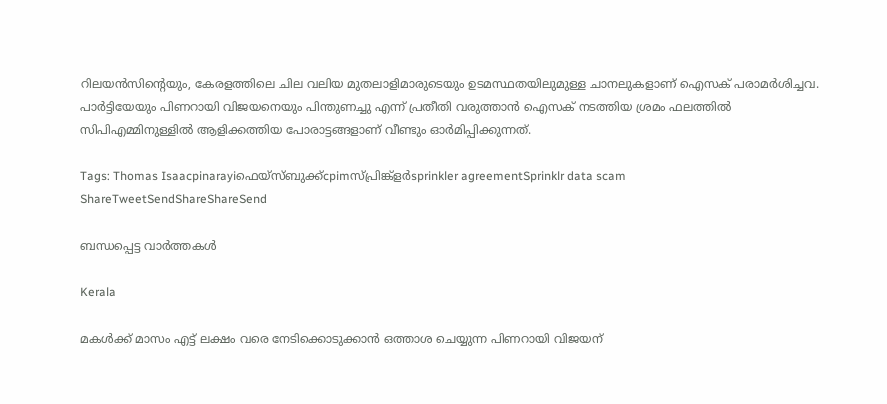റിലയന്‍സിന്റെയും, കേരളത്തിലെ ചില വലിയ മുതലാളിമാരുടെയും ഉടമസ്ഥതയിലുമുള്ള ചാനലുകളാണ് ഐസക് പരാമര്‍ശിച്ചവ. പാര്‍ട്ടിയേയും പിണറായി വിജയനെയും പിന്തുണച്ചു എന്ന് പ്രതീതി വരുത്താന്‍ ഐസക് നടത്തിയ ശ്രമം ഫലത്തില്‍ സിപിഎമ്മിനുള്ളില്‍ ആളിക്കത്തിയ പോരാട്ടങ്ങളാണ് വീണ്ടും ഓര്‍മിപ്പിക്കുന്നത്.

Tags: Thomas Isaacpinarayiഫെയ്സ്ബുക്ക്cpimസ്പ്രിങ്ക്ളര്‍sprinkler agreementSprinklr data scam
ShareTweetSendShareShareSend

ബന്ധപ്പെട്ട വാര്‍ത്തകള്‍

Kerala

മകള്‍ക്ക് മാസം എട്ട് ലക്ഷം വരെ നേടിക്കൊടുക്കാന്‍ ഒത്താശ ചെയ്യുന്ന പിണറായി വിജയന്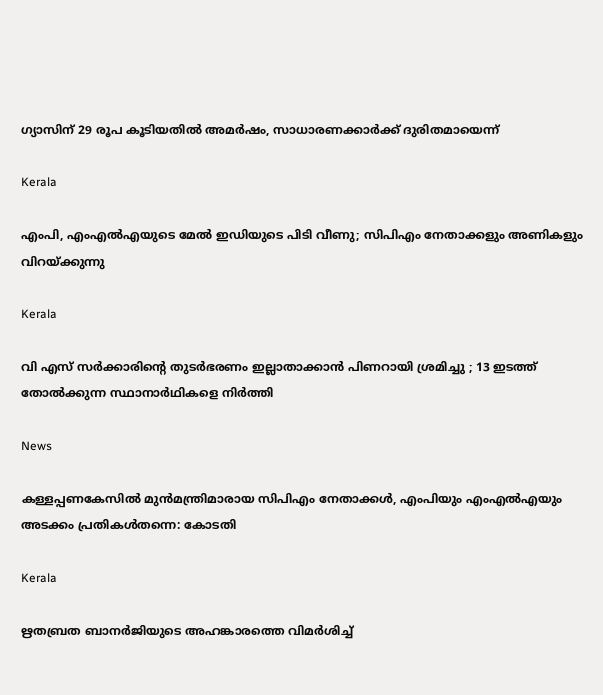ഗ്യാസിന് 29 രൂപ കൂടിയതില്‍ അമര്‍ഷം, സാധാരണക്കാര്‍ക്ക് ദുരിതമായെന്ന്

Kerala

എംപി, എംഎൽഎയുടെ മേൽ ഇഡിയുടെ പിടി വീണു; സിപിഎം നേതാക്കളും അണികളും വിറയ്‌ക്കുന്നു

Kerala

വി എസ് സർക്കാരിന്റെ തുടർഭരണം ഇല്ലാതാക്കാൻ പിണറായി ശ്രമിച്ചു ; 13 ഇടത്ത് തോൽക്കുന്ന സ്ഥാനാർഥികളെ നിർത്തി

News

കള്ളപ്പണകേസിൽ മുൻമന്ത്രിമാരായ സിപിഎം നേതാക്കൾ, എംപിയും എംഎൽഎയും അടക്കം പ്രതികൾതന്നെ: കോടതി

Kerala

ഋതബ്രത ബാനര്‍ജിയുടെ അഹങ്കാരത്തെ വിമര്‍ശിച്ച്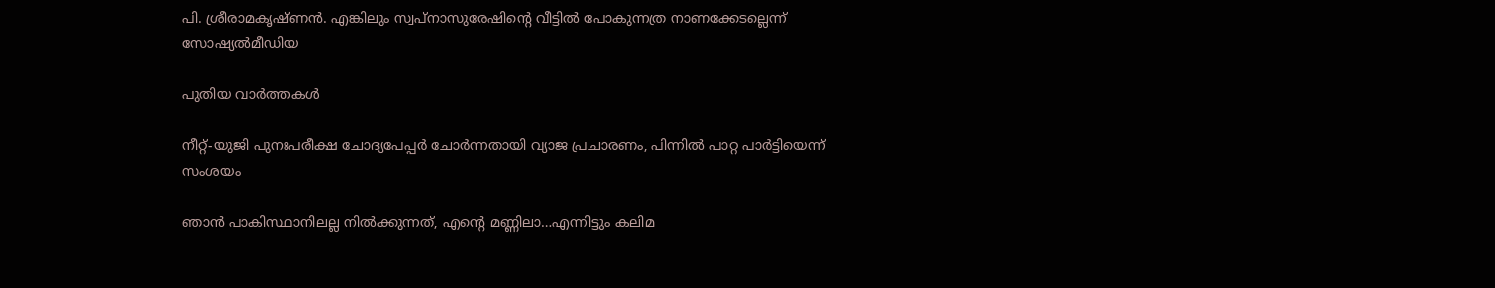പി. ശ്രീരാമകൃഷ്ണൻ. എങ്കിലും സ്വപ്നാസുരേഷിന്റെ വീട്ടില്‍ പോകുന്നത്ര നാണക്കേടല്ലെന്ന് സോഷ്യല്‍മീഡിയ

പുതിയ വാര്‍ത്തകള്‍

നീറ്റ്-യുജി പുനഃപരീക്ഷ ചോദ്യപേപ്പര്‍ ചോര്‍ന്നതായി വ്യാജ പ്രചാരണം, പിന്നില്‍ പാറ്റ പാര്‍ട്ടിയെന്ന് സംശയം

ഞാന്‍ പാകിസ്ഥാനിലല്ല നില്‍ക്കുന്നത്, എന്റെ മണ്ണിലാ…എന്നിട്ടും കലിമ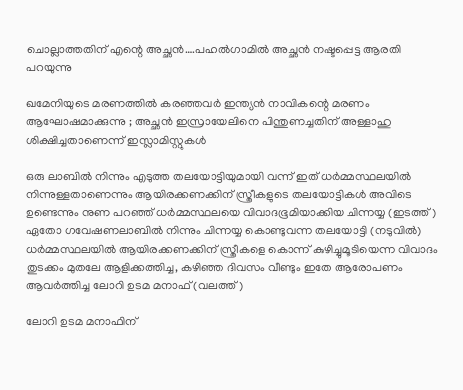ചൊല്ലാത്തതിന് എന്റെ അച്ഛന്‍….പഹല്‍ഗാമില്‍ അച്ഛന്‍ നഷ്ടപ്പെട്ട ആരതി പറയുന്നു

ഖമേനിയുടെ മരണത്തിൽ കരഞ്ഞവർ ഇന്ത്യൻ നാവികന്റെ മരണം ആഘോഷമാക്കുന്നു ; അച്ഛൻ ഇസ്രായേലിനെ പിന്തുണച്ചതിന് അള്ളാഹു ശിക്ഷിച്ചതാണെന്ന് ഇസ്ലാമിസ്റ്റുകൾ

ഒരു ലാബില്‍ നിന്നും എടുത്ത തലയോട്ടിയുമായി വന്ന് ഇത് ധര്‍മ്മസ്ഥലയില്‍ നിന്നുള്ളതാണെന്നും ആയിരക്കണക്കിന് സ്ത്രീകളുടെ തലയോട്ടികള്‍ അവിടെ ഉണ്ടെന്നും നുണ പറഞ്ഞ് ധര്‍മ്മസ്ഥലയെ വിവാദഭൂമിയാക്കിയ ചിന്നയ്യ (ഇടത്ത്) ഏതോ ഗവേഷണലാബില്‍ നിന്നും ചിന്നയ്യ കൊണ്ടുവന്ന തലയോട്ടി (നടുവില്‍) ധര്‍മ്മസ്ഥലയില്‍ ആയിരക്കണക്കിന് സ്ത്രീകളെ കൊന്ന് കുഴിച്ചുമൂടിയെന്ന വിവാദം തുടക്കം മുതലേ ആളിക്കത്തിച്ച, കഴിഞ്ഞ ദിവസം വീണ്ടും ഇതേ ആരോപണം ആവര്‍ത്തിച്ച ലോറി ഉടമ മനാഫ് (വലത്ത്)

ലോറി ഉടമ മനാഫിന്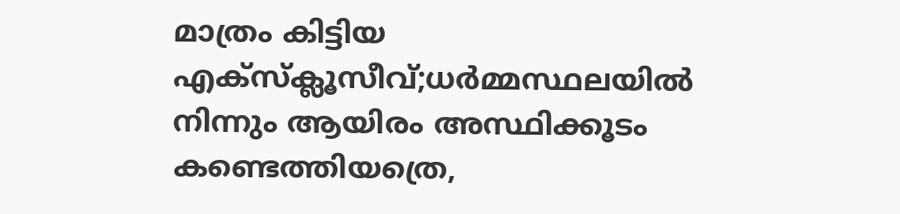മാത്രം കിട്ടിയ എക്സ്ക്ലൂസീവ്;ധര്‍മ്മസ്ഥലയില്‍ നിന്നും ആയിരം അസ്ഥിക്കൂടം കണ്ടെത്തിയത്രെ,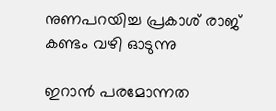നുണപറയിച്ച പ്രകാശ് രാജ് കണ്ടം വഴി ഓടുന്നു

ഇറാൻ പരമോന്നത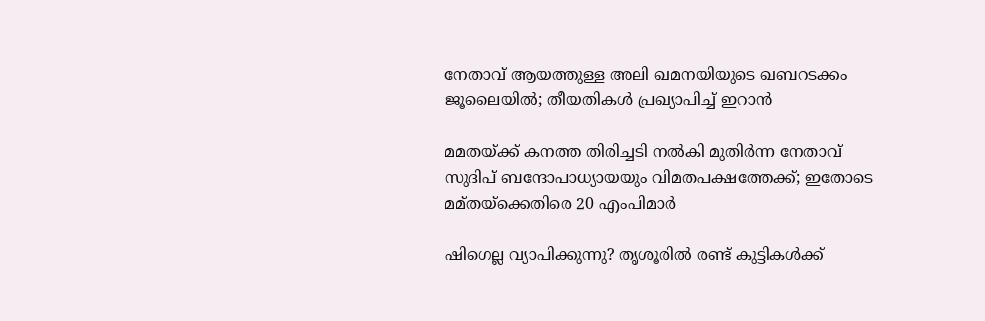നേതാവ് ആയത്തുള്ള അലി ഖമനയിയുടെ ഖബറടക്കം ജൂലൈയിൽ; തീയതികൾ പ്രഖ്യാപിച്ച് ഇറാൻ

മമതയ്‌ക്ക് കനത്ത തിരിച്ചടി നൽകി മുതിർന്ന നേതാവ് സുദിപ് ബന്ദോപാധ്യായയും വിമതപക്ഷത്തേക്ക്; ഇതോടെ മമ്‌തയ്‌ക്കെതിരെ 20 എംപിമാർ

ഷിഗെല്ല വ്യാപിക്കുന്നു? തൃശൂരിൽ രണ്ട് കുട്ടികള്‍ക്ക്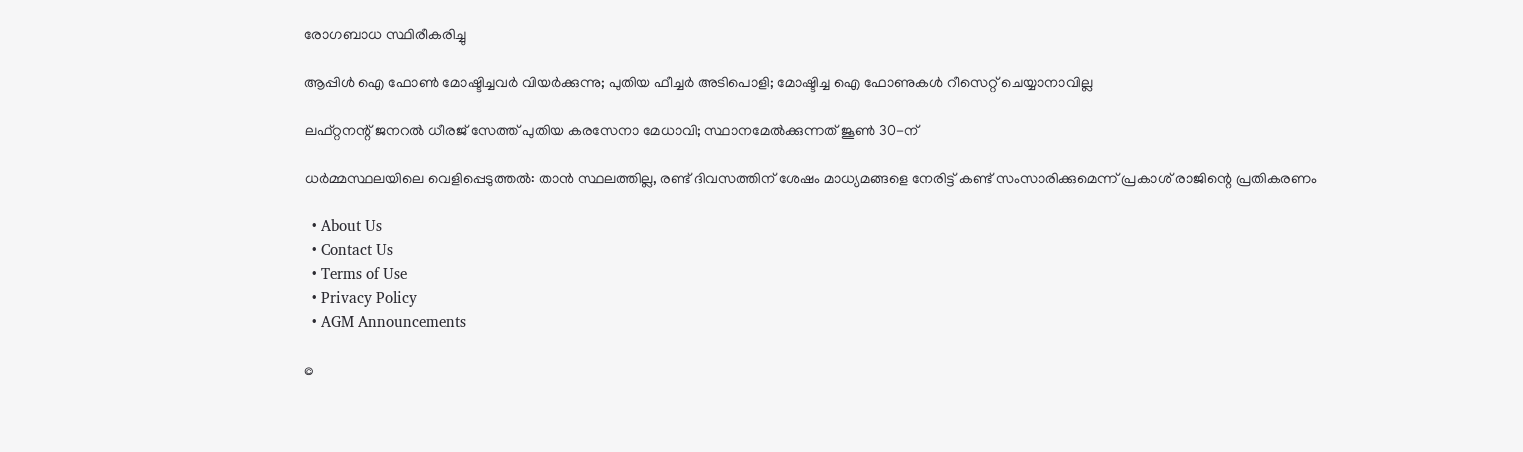രോഗബാധ സ്ഥിരീകരിച്ചു

ആപ്പിള്‍ ഐ ഫോണ്‍ മോഷ്ടിച്ചവര്‍ വിയര്‍ക്കുന്നു; പുതിയ ഫീച്ചര്‍ അടിപൊളി; മോഷ്ടിച്ച ഐ ഫോണുകള്‍ റീസെറ്റ് ചെയ്യാനാവില്ല

ലഫ്റ്റനന്റ് ജനറൽ ധീരജ് സേത്ത് പുതിയ കരസേനാ മേധാവി; സ്ഥാനമേൽക്കുന്നത് ജൂൺ 30-ന്

ധർമ്മസ്ഥലയിലെ വെളിപ്പെടുത്തൽ: താൻ സ്ഥലത്തില്ല, രണ്ട് ദിവസത്തിന് ശേഷം മാധ്യമങ്ങളെ നേരിട്ട് കണ്ട് സംസാരിക്കുമെന്ന് പ്രകാശ് രാജിന്റെ പ്രതികരണം

  • About Us
  • Contact Us
  • Terms of Use
  • Privacy Policy
  • AGM Announcements

©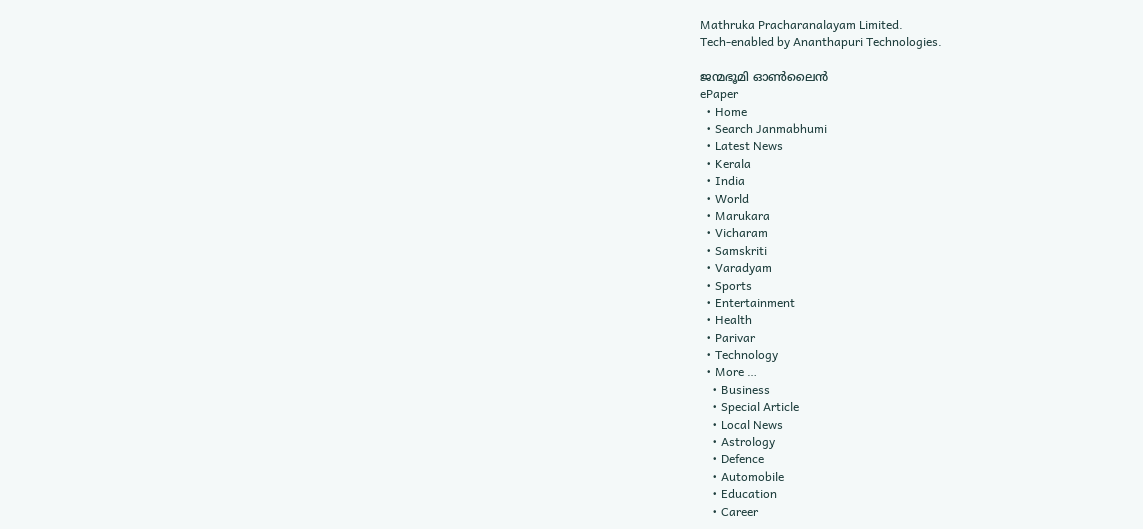Mathruka Pracharanalayam Limited.
Tech-enabled by Ananthapuri Technologies.

ജന്മഭൂമി ഓണ്‍ലൈന്‍
ePaper
  • Home
  • Search Janmabhumi
  • Latest News
  • Kerala
  • India
  • World
  • Marukara
  • Vicharam
  • Samskriti
  • Varadyam
  • Sports
  • Entertainment
  • Health
  • Parivar
  • Technology
  • More …
    • Business
    • Special Article
    • Local News
    • Astrology
    • Defence
    • Automobile
    • Education
    • Career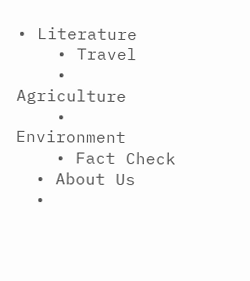• Literature
    • Travel
    • Agriculture
    • Environment
    • Fact Check
  • About Us
  •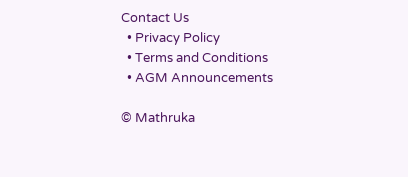Contact Us
  • Privacy Policy
  • Terms and Conditions
  • AGM Announcements

© Mathruka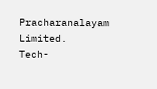Pracharanalayam Limited.
Tech-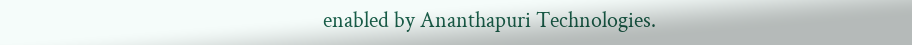enabled by Ananthapuri Technologies.